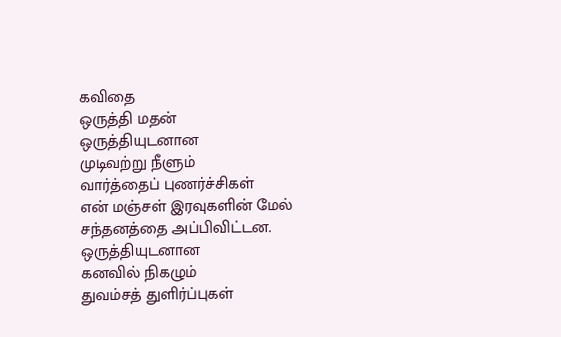கவிதை
ஒருத்தி மதன்
ஒருத்தியுடனான
முடிவற்று நீளும்
வார்த்தைப் புணர்ச்சிகள்
என் மஞ்சள் இரவுகளின் மேல்
சந்தனத்தை அப்பிவிட்டன.
ஒருத்தியுடனான
கனவில் நிகழும்
துவம்சத் துளிர்ப்புகள்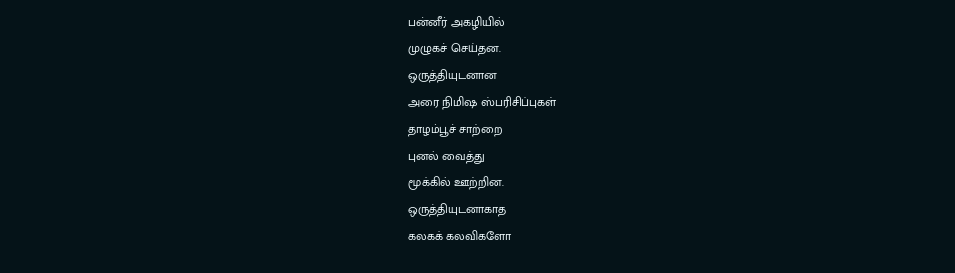பன்னீர் அகழியில்
முழுகச் செய்தன.
ஒருத்தியுடனான
அரை நிமிஷ ஸ்பரிசிப்புகள்
தாழம்பூச் சாற்றை
புனல் வைத்து
மூக்கில் ஊற்றின.
ஒருத்தியுடனாகாத
கலகக் கலவிகளோ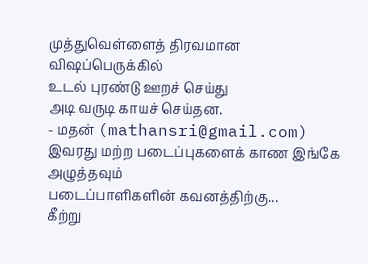முத்துவெள்ளைத் திரவமான
விஷப்பெருக்கில்
உடல் புரண்டு ஊறச் செய்து
அடி வருடி காயச் செய்தன.
- மதன் (mathansri@gmail.com)
இவரது மற்ற படைப்புகளைக் காண இங்கே அழுத்தவும்
படைப்பாளிகளின் கவனத்திற்கு...
கீற்று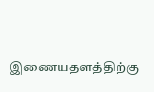இணையதளத்திற்கு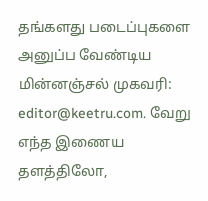தங்களது படைப்புகளை அனுப்ப வேண்டிய மின்னஞ்சல் முகவரி: editor@keetru.com. வேறு எந்த இணைய தளத்திலோ,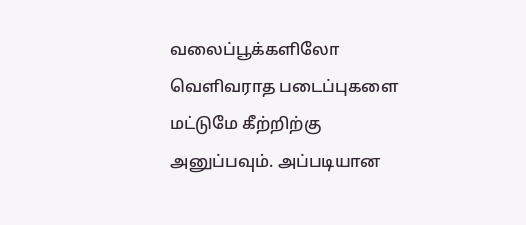வலைப்பூக்களிலோ வெளிவராத படைப்புகளை மட்டுமே கீற்றிற்கு அனுப்பவும். அப்படியான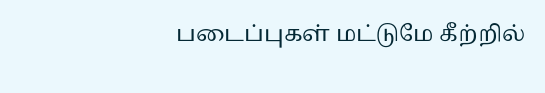படைப்புகள் மட்டுமே கீற்றில்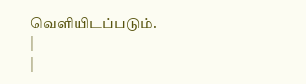வெளியிடப்படும்.
|
|